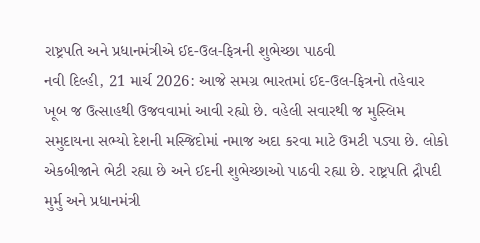રાષ્ટ્રપતિ અને પ્રધાનમંત્રીએ ઈદ-ઉલ-ફિત્રની શુભેચ્છા પાઠવી
નવી દિલ્હી, 21 માર્ચ 2026: આજે સમગ્ર ભારતમાં ઈદ-ઉલ-ફિત્રનો તહેવાર ખૂબ જ ઉત્સાહથી ઉજવવામાં આવી રહ્યો છે. વહેલી સવારથી જ મુસ્લિમ સમુદાયના સભ્યો દેશની મસ્જિદોમાં નમાજ અદા કરવા માટે ઉમટી પડ્યા છે. લોકો એકબીજાને ભેટી રહ્યા છે અને ઈદની શુભેચ્છાઓ પાઠવી રહ્યા છે. રાષ્ટ્રપતિ દ્રૌપદી મુર્મુ અને પ્રધાનમંત્રી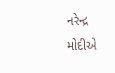નરેન્દ્ર મોદીએ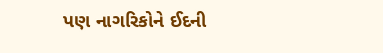પણ નાગરિકોને ઈદની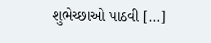શુભેચ્છાઓ પાઠવી […]